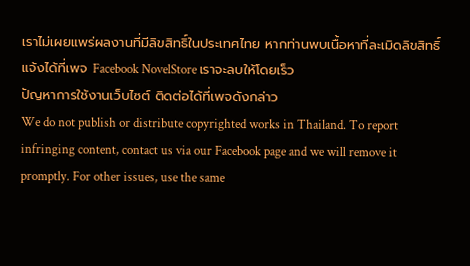เราไม่เผยแพร่ผลงานที่มีลิขสิทธิ์ในประเทศไทย หากท่านพบเนื้อหาที่ละเมิดลิขสิทธิ์ แจ้งได้ที่เพจ Facebook NovelStore เราจะลบให้โดยเร็ว
ปัญหาการใช้งานเว็บไซต์ ติดต่อได้ที่เพจดังกล่าว
We do not publish or distribute copyrighted works in Thailand. To report infringing content, contact us via our Facebook page and we will remove it promptly. For other issues, use the same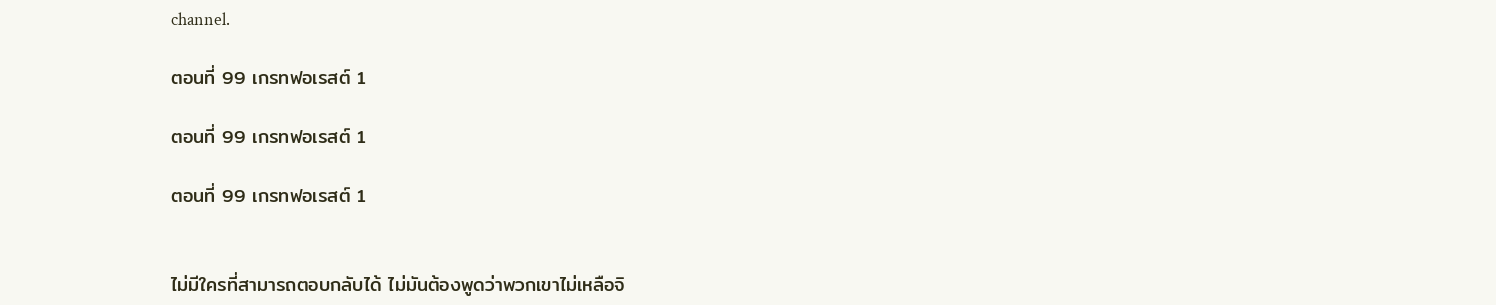channel.

ตอนที่ 99 เกรทฟอเรสต์ 1

ตอนที่ 99 เกรทฟอเรสต์ 1

ตอนที่ 99 เกรทฟอเรสต์ 1


ไม่มีใครที่สามารถตอบกลับได้ ไม่มันต้องพูดว่าพวกเขาไม่เหลือจิ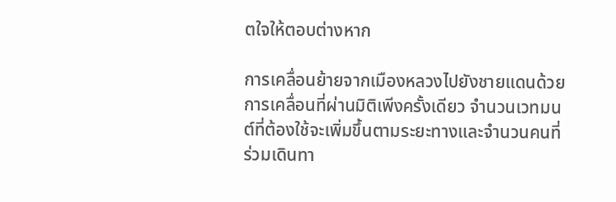ตใจให้ตอบต่างหาก

การเคลื่อนย้ายจากเมืองหลวงไปยังชายแดนด้วยการเคลื่อนที่ผ่านมิติเพีงครั้งเดียว จำนวนเวทมนต์ที่ต้องใช้จะเพิ่มขึ้นตามระยะทางและจำนวนคนที่ร่วมเดินทา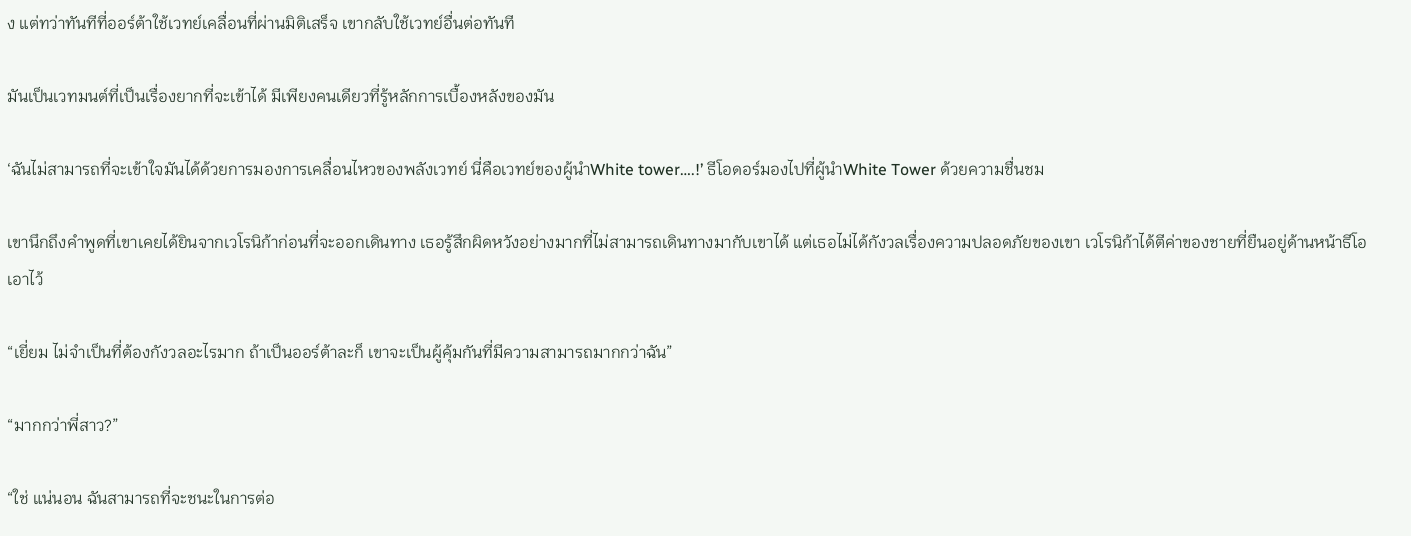ง แต่ทว่าทันทีที่ออร์ต้าใช้เวทย์เคลื่อนที่ผ่านมิติเสร็จ เขากลับใช้เวทย์อื่นต่อทันที

มันเป็นเวทมนต์ที่เป็นเรื่องยากที่จะเข้าได้ มีเพียงคนเดียวที่รู้หลักการเบื้องหลังของมัน

‘ฉันไม่สามารถที่จะเข้าใจมันได้ด้วยการมองการเคลื่อนไหวของพลังเวทย์ นี่คือเวทย์ของผู้นำWhite tower….!’ ธีโอดอร์มองไปที่ผู้นำWhite Tower ด้วยความชื่นชม

เขานึกถึงคำพูดที่เขาเคยได้ยินจากเวโรนิก้าก่อนที่จะออกเดินทาง เธอรู้สึกผิดหวังอย่างมากที่ไม่สามารถเดินทางมากับเขาได้ แต่เธอไม่ได้กังวลเรื่องความปลอดภัยของเขา เวโรนิก้าได้ตีค่าของชายที่ยืนอยู่ด้านหน้าธีโอเอาไว้

“เยี่ยม ไม่จำเป็นที่ต้องกังวลอะไรมาก ถ้าเป็นออร์ต้าละก็ เขาจะเป็นผู้คุ้มกันที่มีความสามารถมากกว่าฉัน”

“มากกว่าพี่สาว?”

“ใช่ แน่นอน ฉันสามารถที่จะชนะในการต่อ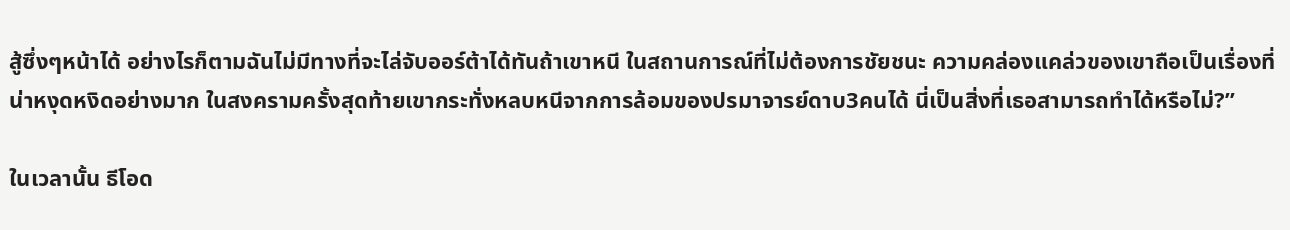สู้ซึ่งๆหน้าได้ อย่างไรก็ตามฉันไม่มีทางที่จะไล่จับออร์ต้าได้ทันถ้าเขาหนี ในสถานการณ์ที่ไม่ต้องการชัยชนะ ความคล่องแคล่วของเขาถือเป็นเรื่องที่น่าหงุดหงิดอย่างมาก ในสงครามครั้งสุดท้ายเขากระทั่งหลบหนีจากการล้อมของปรมาจารย์ดาบ3คนได้ นี่เป็นสิ่งที่เธอสามารถทำได้หรือไม่?”

ในเวลานั้น ธีโอด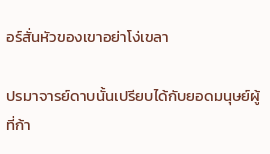อร์สั่นหัวของเขาอย่าโง่เขลา

ปรมาจารย์ดาบนั้นเปรียบได้กับยอดมนุษย์ผู้ที่ก้า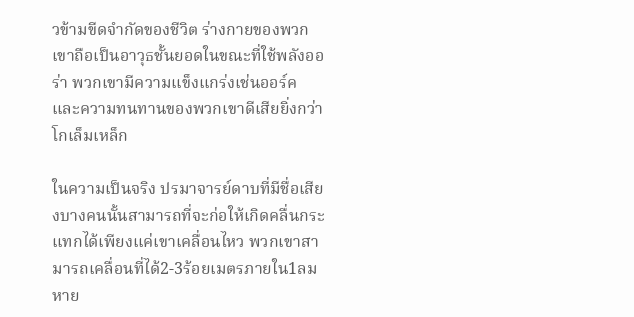วข้ามขีดจำกัดของชีวิต ร่างกายของพวกเขาถือเป็นอาวุธชั้นยอดในขณะที่ใช้พลังออร่า พวกเขามีความแข็งแกร่งเช่นออร์ค และความทนทานของพวกเขาดีเสียยิ่งกว่าโกเล็มเหล็ก

ในความเป็นจริง ปรมาจารย์ดาบที่มีชื่อเสียงบางคนนั้นสามารถที่จะก่อให้เกิดคลื่นกระแทกได้เพียงแค่เขาเคลื่อนไหว พวกเขาสามารถเคลื่อนที่ได้2-3ร้อยเมตรภายใน1ลมหาย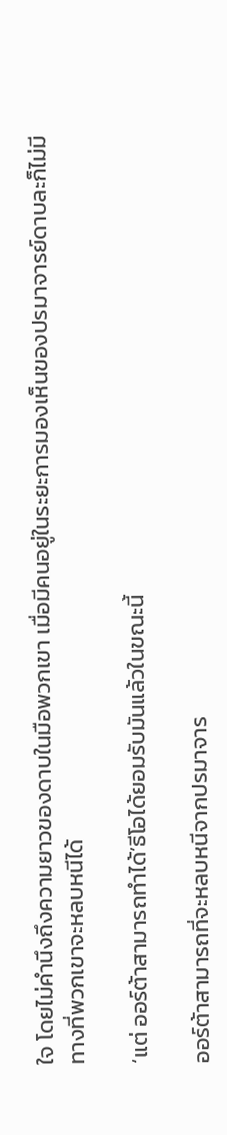ใจ โดยไม่คำนึงถึงความยาวของดาบในมือพวกเขา เมื่อมีคนอยู่ในระยะการมองเห็นของปรมาจารย์ดาบละก็ไม่มีทางที่พวกเขาจะหลบหนีได้

‘แต่ ออร์ต้าสามารถทำได้’ธีโอได้ยอมรับมันแล้วในขณะนี้

ออร์ต้าสามารถที่จะหลบหนีจากปรมาจาร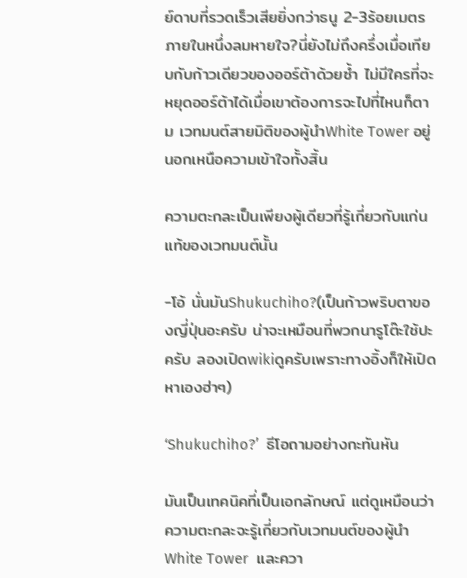ย์ดาบที่รวดเร็วเสียยิ่งกว่าธนู 2-3ร้อยเมตรภายในหนึ่งลมหายใจ?นี่ยังไม่ถึงครึ่งเมื่อเทียบกับก้าวเดียวของออร์ต้าด้วยซ้ำ ไม่มีใครที่จะหยุดออร์ต้าได้เมื่อเขาต้องการจะไปที่ไหนก็ตาม เวทมนต์สายมิติของผู้นำWhite Tower อยู่นอกเหนือความเข้าใจทั้งสิ้น

ความตะกละเป็นเพียงผู้เดียวที่รู้เกี่ยวกับแก่นแท้ของเวทมนต์นั้น

-โอ้ นั่นมันShukuchiho?(เป็นก้าวพริบตาของญี่ปุ่นอะครับ น่าจะเหมือนที่พวกนารูโต๊ะใช้ปะครับ ลองเปิดwikiดูครับเพราะทางอิ้งก็ให้เปิดหาเองฮ่าๆ)

‘Shukuchiho?’  ธีโอถามอย่างกะทันหัน

มันเป็นเทคนิคที่เป็นเอกลักษณ์ แต่ดูเหมือนว่าความตะกละจะรู้เกี่ยวกับเวทมนต์ของผู้นำWhite Tower  และควา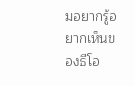มอยากรู้อยากเห็นของธีโอ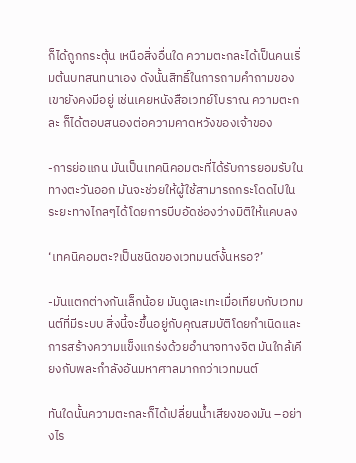ก็ได้ถูกกระตุ้น เหนือสิ่งอื่นใด ความตะกละได้เป็นคนเริ่มต้นบทสนทนาเอง ดังนั้นสิทธิ์ในการถามคำถามของเขายังคงมีอยู่ เช่นเคยหนังสือเวทย์โบราณ ความตะกละ ก็ได้ตอบสนองต่อความคาดหวังของเจ้าของ

-การย่อแกน มันเป็นเทคนิคอมตะที่ได้รับการยอมรับในทางตะวันออก มันจะช่วยให้ผู้ใช้สามารถกระโดดไปในระยะทางไกลๆได้โดยการบีบอัดช่องว่างมิติให้แคบลง

‘เทคนิคอมตะ?เป็นชนิดของเวทมนต์งั้นหรอ?’

-มันแตกต่างกันเล็กน้อย มันดูเละเทะเมื่อเทียบกับเวทมนต์ที่มีระบบ สิ่งนี้จะขึ้นอยู่กับคุณสมบัติโดยกำเนิดและการสร้างความแข็งแกร่งด้วยอำนาจทางจิต มันใกล้เคียงกับพละกำลังอันมหาศาลมากกว่าเวทมนต์

ทันใดนั้นความตะกละก็ได้เปลี่ยนน้ำเสียงของมัน –อย่างไร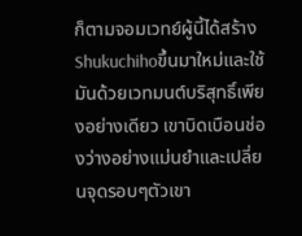ก็ตามจอมเวทย์ผู้นี้ได้สร้างShukuchihoขึ้นมาใหม่และใช้มันด้วยเวทมนต์บริสุทธิ์เพียงอย่างเดียว เขาบิดเบือนช่องว่างอย่างแม่นยำและเปลี่ยนจุดรอบๆตัวเขา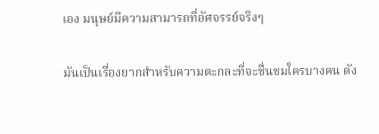เอง มนุษย์มีความสามารถที่อัศจรรย์จริงๆ

มันเป็นเรื่องยากสำหรับความตะกละที่จะชื่นชมใครบางคน ดัง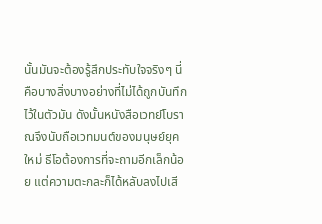นั้นมันจะต้องรู้สึกประทับใจจริงๆ นี่คือบางสิ่งบางอย่างที่ไม่ได้ถูกบันทึกไว้ในตัวมัน ดังนั้นหนังสือเวทย์โบราณจึงนับถือเวทมนต์ของมนุษย์ยุคใหม่ ธีโอต้องการที่จะถามอีกเล็กน้อย แต่ความตะกละก็ได้หลับลงไปเสี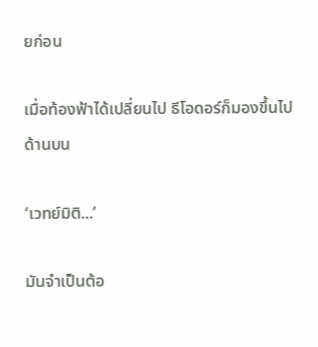ยก่อน

เมื่อท้องฟ้าได้เปลี่ยนไป ธีโอดอร์ก็มองขึ้นไปด้านบน

‘เวทย์มิติ...’

มันจำเป็นต้อ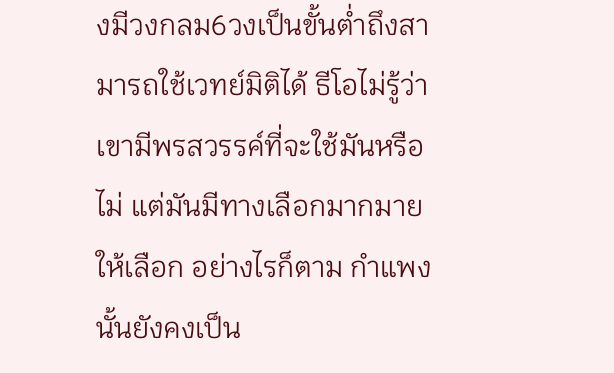งมีวงกลม6วงเป็นขั้นต่ำถึงสามารถใช้เวทย์มิติได้ ธีโอไม่รู้ว่าเขามีพรสวรรค์ที่จะใช้มันหรือไม่ แต่มันมีทางเลือกมากมายให้เลือก อย่างไรก็ตาม กำแพงนั้นยังคงเป็น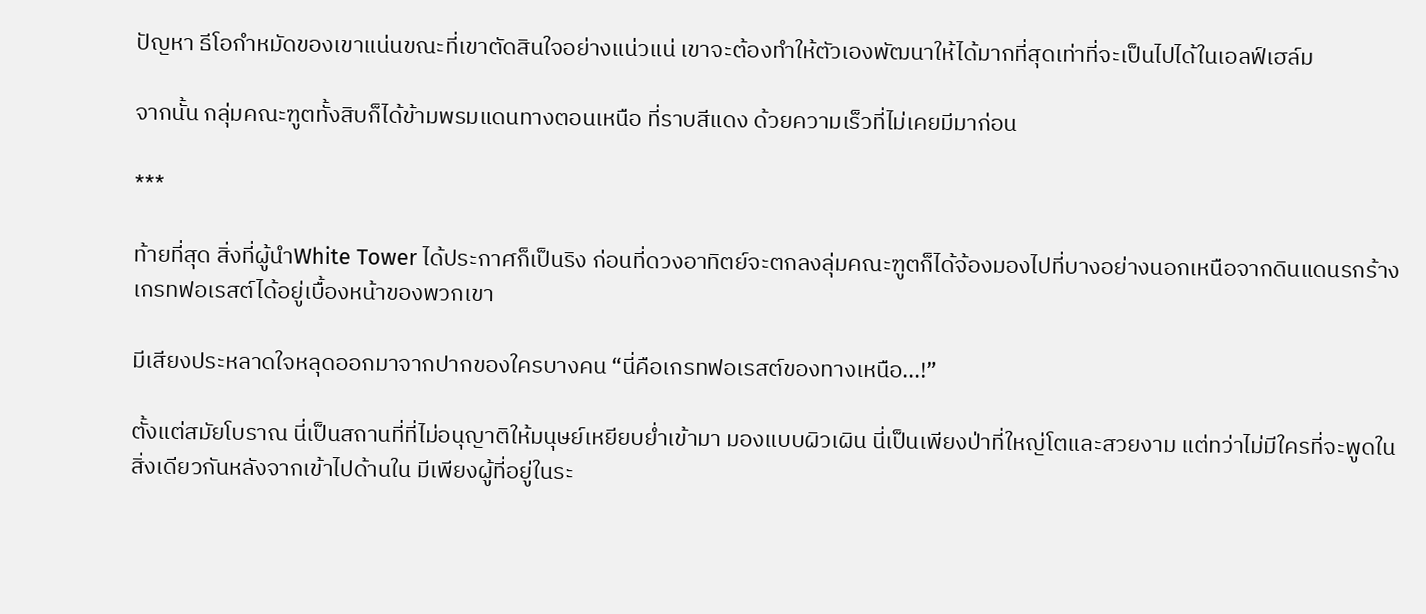ปัญหา ธีโอกำหมัดของเขาแน่นขณะที่เขาตัดสินใจอย่างแน่วแน่ เขาจะต้องทำให้ตัวเองพัฒนาให้ได้มากที่สุดเท่าที่จะเป็นไปได้ในเอลฟ์เฮล์ม

จากนั้น กลุ่มคณะฑูตทั้งสิบก็ได้ข้ามพรมแดนทางตอนเหนือ ที่ราบสีแดง ด้วยความเร็วที่ไม่เคยมีมาก่อน

***

ท้ายที่สุด สิ่งที่ผู้นำWhite Tower ได้ประกาศก็เป็นริง ก่อนที่ดวงอาทิตย์จะตกลงลุ่มคณะฑูตก็ได้จ้องมองไปที่บางอย่างนอกเหนือจากดินแดนรกร้าง เกรทฟอเรสต์ได้อยู่เบื้องหน้าของพวกเขา

มีเสียงประหลาดใจหลุดออกมาจากปากของใครบางคน “นี่คือเกรทฟอเรสต์ของทางเหนือ...!”

ตั้งแต่สมัยโบราณ นี่เป็นสถานที่ที่ไม่อนุญาติให้มนุษย์เหยียบย่ำเข้ามา มองแบบผิวเผิน นี่เป็นเพียงป่าที่ใหญ่โตและสวยงาม แต่ทว่าไม่มีใครที่จะพูดในสิ่งเดียวกันหลังจากเข้าไปด้านใน มีเพียงผู้ที่อยู่ในระ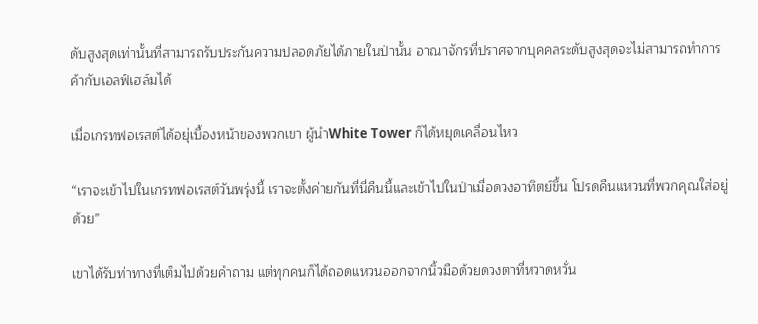ดับสูงสุดเท่านั้นที่สามารถรับประกันความปลอดภัยได้ภายในป่านั้น อาณาจักรที่ปราศจากบุคคลระดับสูงสุดจะไม่สามารถทำการค้ากับเอลฟ์เฮล์มได้

เมื่อเกรทฟอเรสต์ได้อยุ่เบื้องหน้าของพวกเขา ผู้นำWhite Tower ก็ได้หยุดเคลื่อนไหว

“เราจะเข้าไปในเกรทฟอเรสต์วันพรุ่งนี้ เราจะตั้งค่ายกันที่นี่คืนนี้และเข้าไปในป่าเมื่อดวงอาทิตย์ขึ้น โปรดคืนแหวนที่พวกคุณใส่อยู่ด้วย”

เขาได้รับท่าทางที่เต็มไปด้วยคำถาม แต่ทุกคนก็ได้ถอดแหวนออกจากนิ้วมือด้วยดวงตาที่หวาดหวั่น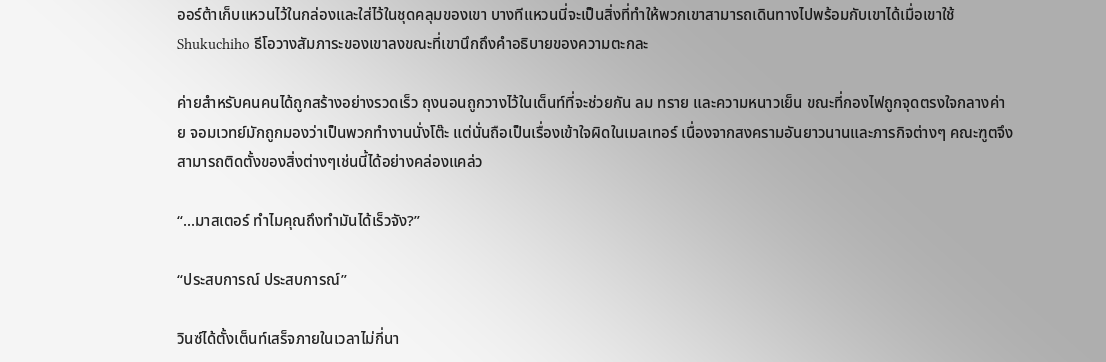ออร์ต้าเก็บแหวนไว้ในกล่องและใส่ไว้ในชุดคลุมของเขา บางทีแหวนนี่จะเป็นสิ่งที่ทำให้พวกเขาสามารถเดินทางไปพร้อมกับเขาได้เมื่อเขาใช้Shukuchiho ธีโอวางสัมภาระของเขาลงขณะที่เขานึกถึงคำอธิบายของความตะกละ

ค่ายสำหรับคนคนได้ถูกสร้างอย่างรวดเร็ว ถุงนอนถูกวางไว้ในเต็นท์ที่จะช่วยกัน ลม ทราย และความหนาวเย็น ขณะที่กองไฟถูกจุดตรงใจกลางค่าย จอมเวทย์มักถูกมองว่าเป็นพวกทำงานนั่งโต๊ะ แต่นั่นถือเป็นเรื่องเข้าใจผิดในเมลเทอร์ เนื่องจากสงครามอันยาวนานและภารกิจต่างๆ คณะฑูตจึงสามารถติดตั้งของสิ่งต่างๆเช่นนี้ได้อย่างคล่องแคล่ว

“...มาสเตอร์ ทำไมคุณถึงทำมันได้เร็วจัง?”

“ประสบการณ์ ประสบการณ์”

วินซ์ได้ตั้งเต็นท์เสร็จภายในเวลาไม่กี่นา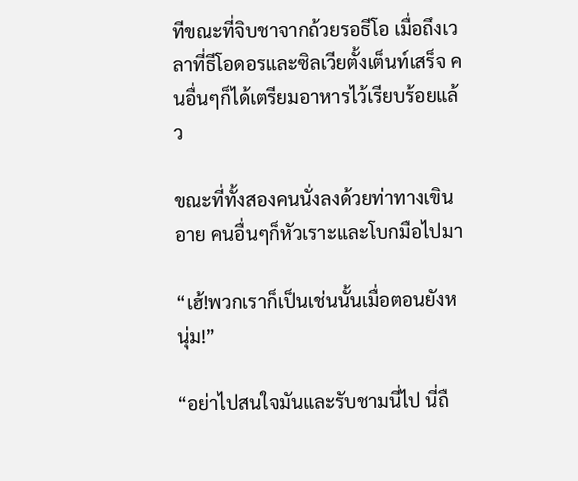ทีขณะที่จิบชาจากถ้วยรอธีโอ เมื่อถึงเวลาที่ธีโอดอรและซิลเวียตั้งเต็นท์เสร็จ คนอื่นๆก็ได้เตรียมอาหารไว้เรียบร้อยแล้ว

ขณะที่ทั้งสองคนนั่งลงด้วยท่าทางเขินอาย คนอื่นๆก็หัวเราะและโบกมือไปมา

“เฮ้!พวกเราก็เป็นเช่นนั้นเมื่อตอนยังหนุ่ม!”

“อย่าไปสนใจมันและรับชามนี่ไป นี่ถื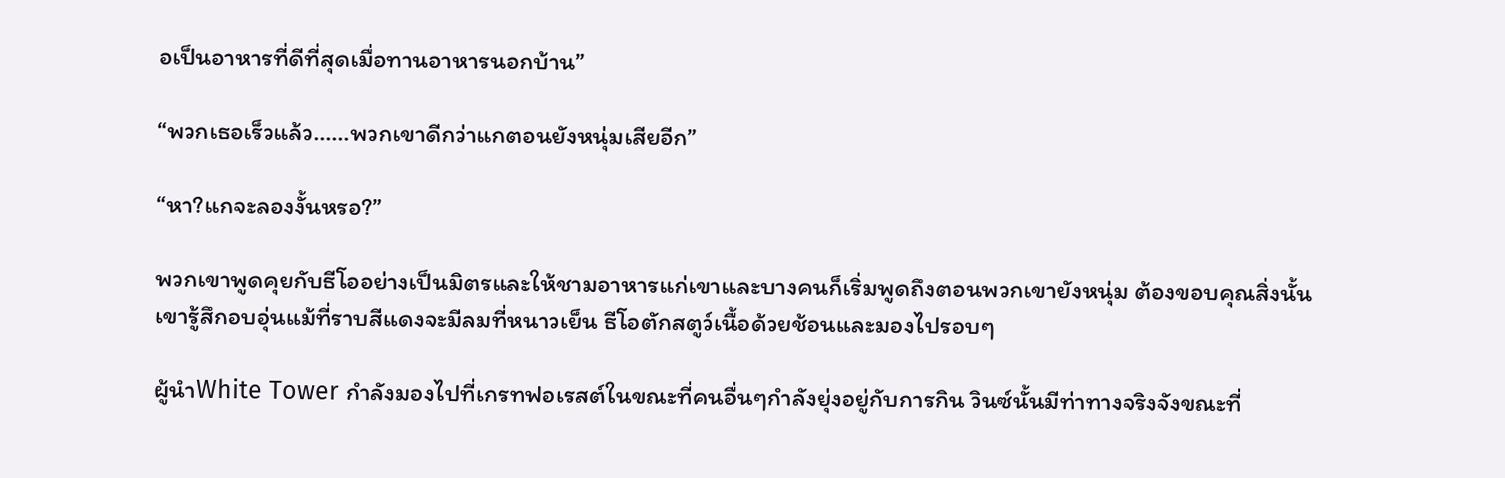อเป็นอาหารที่ดีที่สุดเมื่อทานอาหารนอกบ้าน”

“พวกเธอเร็วแล้ว......พวกเขาดีกว่าแกตอนยังหนุ่มเสียอีก”

“หา?แกจะลองงั้นหรอ?”

พวกเขาพูดคุยกับธีโออย่างเป็นมิตรและให้ชามอาหารแก่เขาและบางคนก็เริ่มพูดถึงตอนพวกเขายังหนุ่ม ต้องขอบคุณสิ่งนั้น เขารู้สึกอบอุ่นแม้ที่ราบสีแดงจะมีลมที่หนาวเย็น ธีโอตักสตูว์เนื้อด้วยช้อนและมองไปรอบๆ

ผู้นำWhite Tower กำลังมองไปที่เกรทฟอเรสต์ในขณะที่คนอื่นๆกำลังยุ่งอยู่กับการกิน วินซ์นั้นมีท่าทางจริงจังขณะที่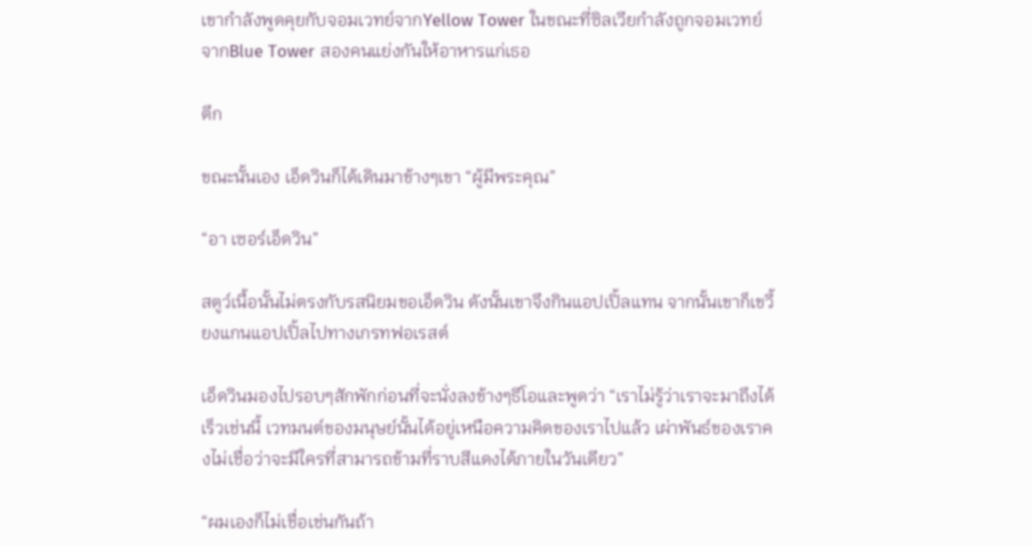เขากำลังพูดคุยกับจอมเวทย์จากYellow Tower ในขณะที่ซิลเวียกำลังถูกจอมเวทย์จากBlue Tower สองคนแย่งกันให้อาหารแก่เธอ

ตึก

ขณะนั้นเอง เอ็ดวินก็ได้เดินมาข้างๆเขา “ผู้มีพระคุณ”

“อา เซอร์เอ็ดวิน”

สตูว์เนื้อนั้นไม่ตรงกับรสนิยมขอเอ็ดวิน ดังนั้นเขาจึงกินแอปเปิ้ลแทน จากนั้นเขาก็เขวี้ยงแกนแอปเปิ้ลไปทางเกรทฟอเรสต์

เอ็ดวินมองไปรอบๆสักพักก่อนที่จะนั่งลงข้างๆธีโอและพูดว่า “เราไม่รู้ว่าเราจะมาถึงได้เร็วเช่นนี้ เวทมนต์ของมนุษย์นั้นได้อยู่เหนือความคิดของเราไปแล้ว เผ่าพันธ์ของเราคงไม่เชื่อว่าจะมีใครที่สามารถข้ามที่ราบสีแดงได้ภายในวันเดียว”

“ผมเองก็ไม่เชื่อเช่นกันถ้า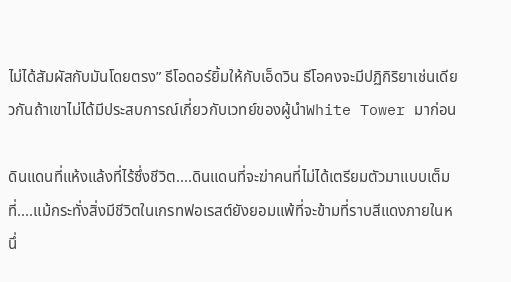ไม่ได้สัมผัสกับมันโดยตรง” ธีโอดอร์ยิ้มให้กับเอ็ดวิน ธีโอคงจะมีปฏิกิริยาเช่นเดียวกันถ้าเขาไม่ได้มีประสบการณ์เกี่ยวกับเวทย์ของผู้นำWhite Tower มาก่อน

ดินแดนที่แห้งแล้งที่ไร้ซึ่งชีวิต....ดินแดนที่จะฆ่าคนที่ไม่ได้เตรียมตัวมาแบบเต็มที่....แม้กระทั่งสิ่งมีชีวิตในเกรทฟอเรสต์ยังยอมแพ้ที่จะข้ามที่ราบสีแดงภายในหนึ่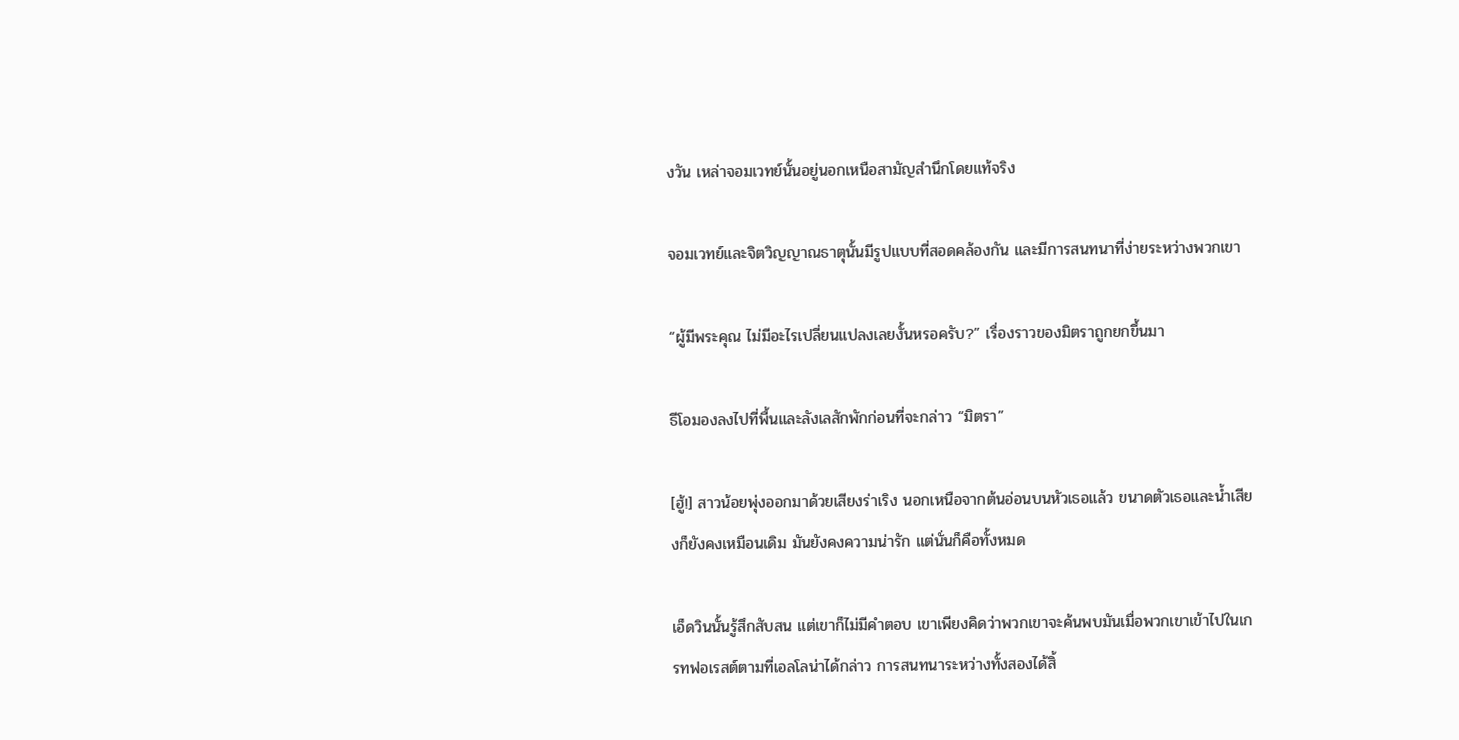งวัน เหล่าจอมเวทย์นั้นอยู่นอกเหนือสามัญสำนึกโดยแท้จริง

จอมเวทย์และจิตวิญญาณธาตุนั้นมีรูปแบบที่สอดคล้องกัน และมีการสนทนาที่ง่ายระหว่างพวกเขา

“ผู้มีพระคุณ ไม่มีอะไรเปลี่ยนแปลงเลยงั้นหรอครับ?” เรื่องราวของมิตราถูกยกขึ้นมา

ธีโอมองลงไปที่พื้นและลังเลสักพักก่อนที่จะกล่าว “มิตรา”

[ฮู้!] สาวน้อยพุ่งออกมาด้วยเสียงร่าเริง นอกเหนือจากต้นอ่อนบนหัวเธอแล้ว ขนาดตัวเธอและน้ำเสียงก็ยังคงเหมือนเดิม มันยังคงความน่ารัก แต่นั่นก็คือทั้งหมด

เอ็ดวินนั้นรู้สึกสับสน แต่เขาก็ไม่มีคำตอบ เขาเพียงคิดว่าพวกเขาจะค้นพบมันเมื่อพวกเขาเข้าไปในเกรทฟอเรสต์ตามที่เอลโลน่าได้กล่าว การสนทนาระหว่างทั้งสองได้สิ้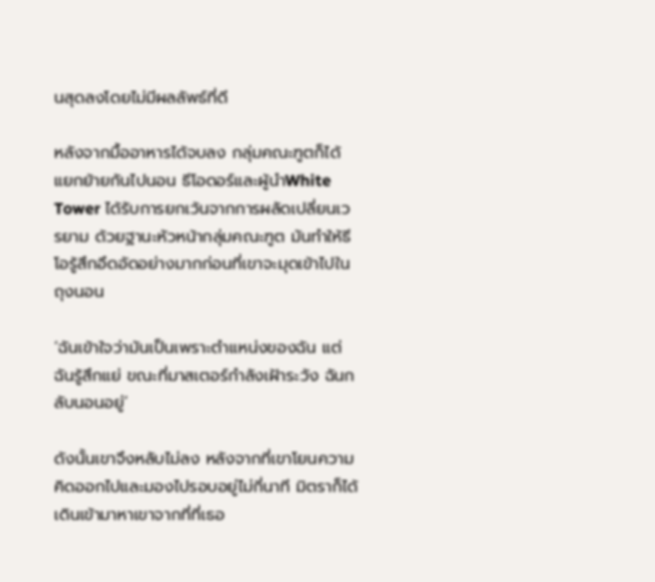นสุดลงโดยไม่มีผลลัพธ์ที่ดี

หลังจากมื้ออาหารได้จบลง กลุ่มคณะฑูตก็ได้แยกย้ายกันไปนอน ธีโอดอร์และผู้นำWhite Tower ได้รับการยกเว้นจากการผลัดเปลี่ยนเวรยาม ด้วยฐานะหัวหน้ากลุ่มคณะฑูต มันทำให้ธีโอรู้สึกอึดอัดอย่างมากก่อนที่เขาจะมุดเข้าไปในถุงนอน

‘ฉันเข้าใจว่ามันเป็นเพราะตำแหน่งของฉัน แต่ฉันรู้สึกแย่ ขณะที่มาสเตอร์กำลังเฝ้าระวัง ฉันกลับนอนอยู่’

ดังนั้นเขาจึงหลับไม่ลง หลังจากที่เขาโยนความคิดออกไปและมองไปรอบอยู่ไม่กี่นาที มิตราก็ได้เดินเข้ามาหาเขาจากที่ที่เธอ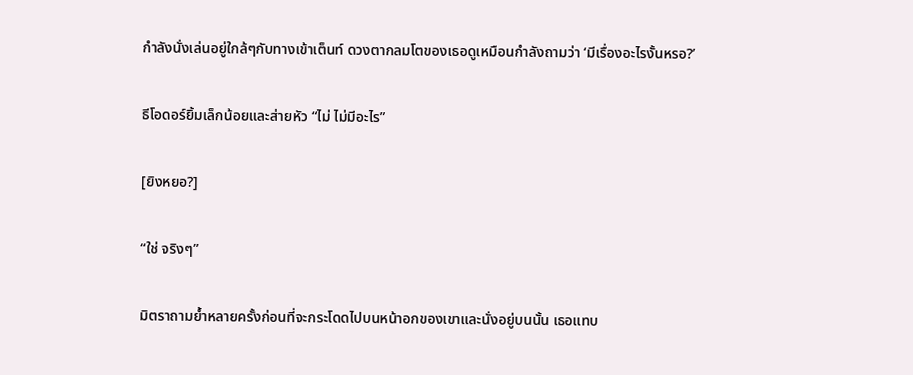กำลังนั่งเล่นอยู่ใกล้ๆกับทางเข้าเต็นท์ ดวงตากลมโตของเธอดูเหมือนกำลังถามว่า ‘มีเรื่องอะไรงั้นหรอ?’

ธีโอดอร์ยิ้มเล็กน้อยและส่ายหัว “ไม่ ไม่มีอะไร”

[ยิงหยอ?]

“ใช่ จริงๆ”

มิตราถามย้ำหลายครั้งก่อนที่จะกระโดดไปบนหน้าอกของเขาและนั่งอยู่บนนั้น เธอแทบ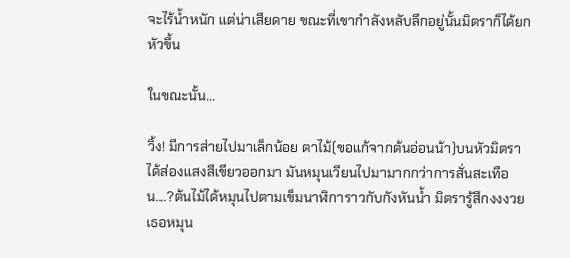จะไร้น้ำหนัก แต่น่าเสียดาย ขณะที่เขากำลังหลับลึกอยู่นั้นมิตราก็ได้ยกหัวขึ้น

ในขณะนั้น...

วิ้ง! มีการส่ายไปมาเล็กน้อย ตาไม้(ขอแก้จากต้นอ่อนน้า)บนหัวมิตราได้ส่องแสงสีเขียวออกมา มันหมุนเวียนไปมามากกว่าการสั่นสะเทือน....?ต้นไม้ได้หมุนไปตามเข็มนาฬิการาวกับกังหันน้ำ มิตรารู้สึกงงงวยเธอหมุน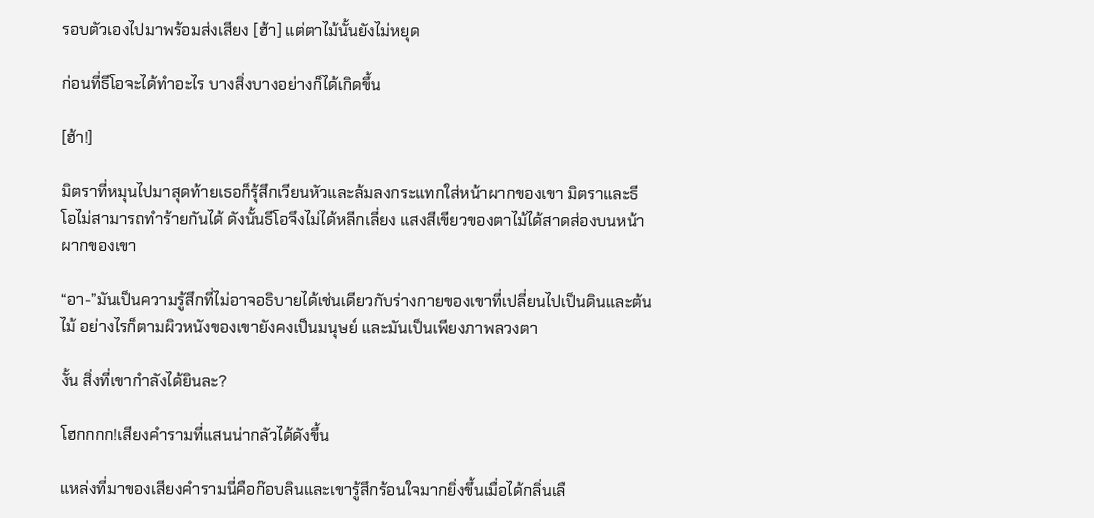รอบตัวเองไปมาพร้อมส่งเสียง [ฮ้า] แต่ตาไม้นั้นยังไม่หยุด

ก่อนที่ธีโอจะได้ทำอะไร บางสิ่งบางอย่างก็ได้เกิดขึ้น

[ฮ้า!]

มิตราที่หมุนไปมาสุดท้ายเธอก็รุ้สึกเวียนหัวและล้มลงกระแทกใส่หน้าผากของเขา มิตราและธีโอไม่สามารถทำร้ายกันได้ ดังนั้นธีโอจึงไม่ได้หลีกเลี่ยง แสงสีเขียวของตาไม้ได้สาดส่องบนหน้าผากของเขา

“อา-”มันเป็นความรู้สึกที่ไม่อาจอธิบายได้เช่นเดียวกับร่างกายของเขาที่เปลี่ยนไปเป็นดินและต้นไม้ อย่างไรก็ตามผิวหนังของเขายังคงเป็นมนุษย์ และมันเป็นเพียงภาพลวงตา

งั้น สิ่งที่เขากำลังได้ยินละ?

โฮกกกก!เสียงคำรามที่แสนน่ากลัวได้ดังขึ้น

แหล่งที่มาของเสียงคำรามนี่คือก๊อบลินและเขารู้สึกร้อนใจมากยิ่งขึ้นเมื่อได้กลิ่นเลื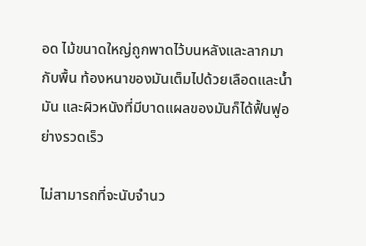อด ไม้ขนาดใหญ่ถูกพาดไว้บนหลังและลากมากับพื้น ท้องหนาของมันเต็มไปด้วยเลือดและน้ำมัน และผิวหนังที่มีบาดแผลของมันก็ได้ฟื้นฟูอย่างรวดเร็ว

ไม่สามารถที่จะนับจำนว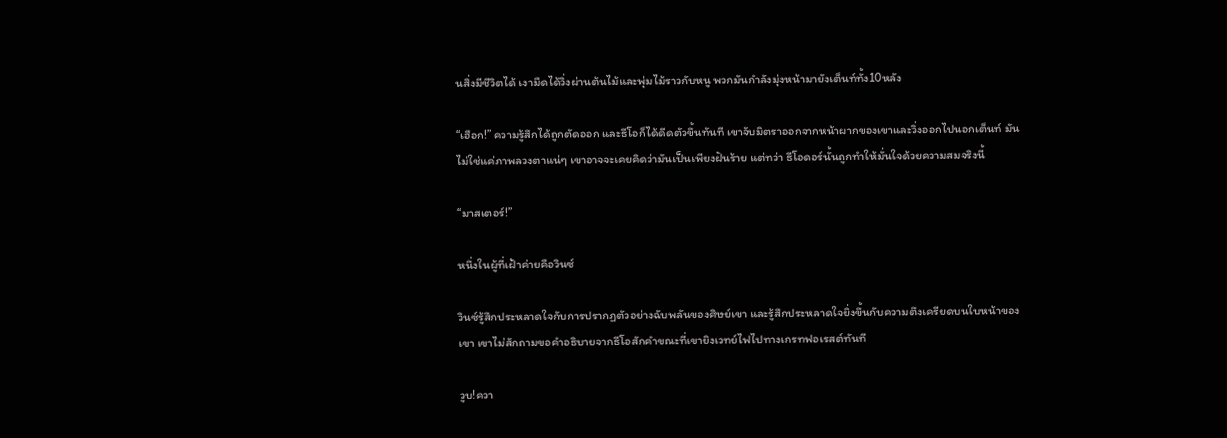นสิ่งมีชีวิตได้ เงามืดได้วิ่งผ่านต้นไม้และพุ่มไม้ราวกับหนู พวกมันกำลังมุ่งหน้ามายังเต็นท์ทั้ง10หลัง

“เฮือก!” ความรู้สึกได้ถูกตัดออก และธีโอก็ได้ดีดตัวขึ้นทันที เขาจับมิตราออกจากหน้าผากของเขาและวิ่งออกไปนอกเต็นท์ มันไม่ใช่แค่ภาพลวงตาแน่ๆ เขาอาจจะเคยคิดว่ามันเป็นเพียงฝันร้าย แต่ทว่า ธีโอดอร์นั้นถูกทำให้มั่นใจด้วยความสมจริงนี้

“มาสเตอร์!”

หนึ่งในผู้ที่เฝ้าค่ายคือวินซ์

วินซ์รู้สึกประหลาดใจกับการปรากฏตัวอย่างฉับพลันของศิษย์เขา และรู้สึกประหลาดใจยิ่งขึ้นกับความตึงเครียดบนใบหน้าของเขา เขาไม่สักถามขอคำอธิบายจากธีโอสักคำขณะที่เขายิงเวทย์ไฟไปทางเกรทฟอเรสต์ทันที

วูบ!ควา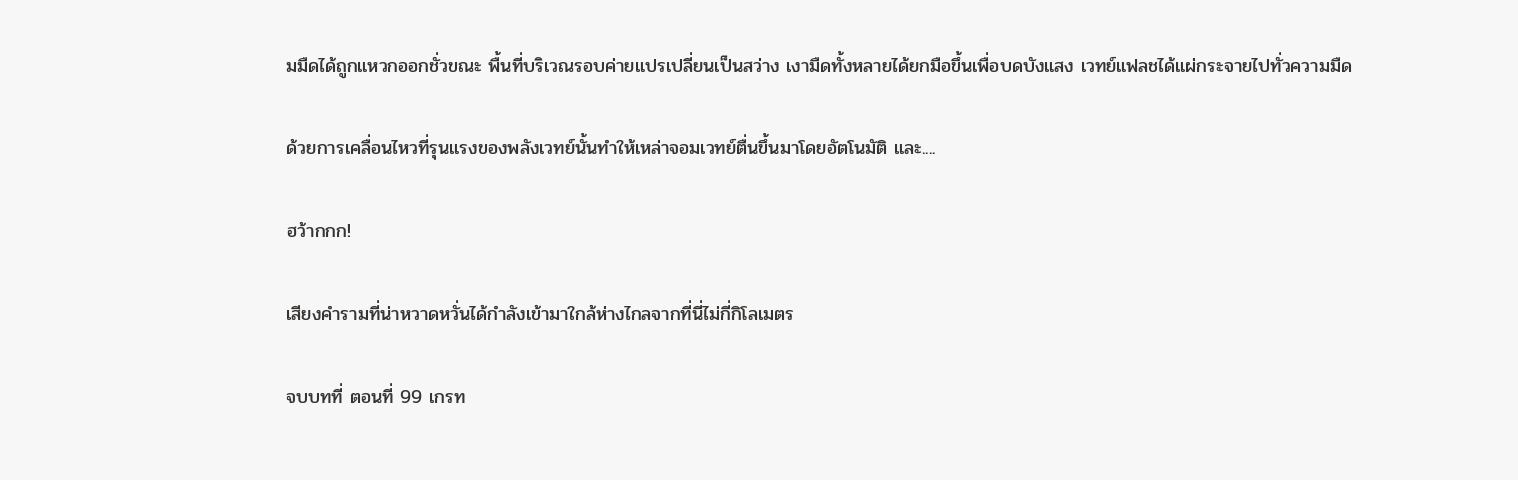มมืดได้ถูกแหวกออกชั่วขณะ พื้นที่บริเวณรอบค่ายแปรเปลี่ยนเป็นสว่าง เงามืดทั้งหลายได้ยกมือขึ้นเพื่อบดบังแสง เวทย์แฟลชได้แผ่กระจายไปทั่วความมืด

ด้วยการเคลื่อนไหวที่รุนแรงของพลังเวทย์นั้นทำให้เหล่าจอมเวทย์ตื่นขึ้นมาโดยอัตโนมัติ และ....

ฮว้ากกก!

เสียงคำรามที่น่าหวาดหวั่นได้กำลังเข้ามาใกล้ห่างไกลจากที่นี่ไม่กี่กิโลเมตร

จบบทที่ ตอนที่ 99 เกรท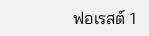ฟอเรสต์ 1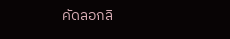คัดลอกลิ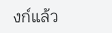งก์แล้ว